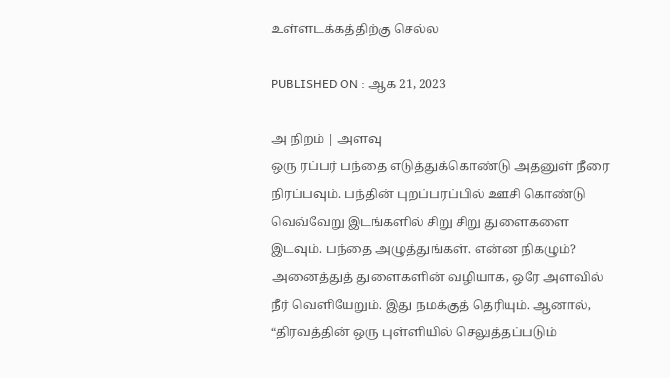உள்ளடக்கத்திற்கு செல்ல

PUBLISHED ON : ஆக 21, 2023

அ நிறம் | அளவு
ஒரு ரப்பர் பந்தை எடுத்துக்கொண்டு அதனுள் நீரை நிரப்பவும். பந்தின் புறப்பரப்பில் ஊசி கொண்டு வெவ்வேறு இடங்களில் சிறு சிறு துளைகளை இடவும். பந்தை அழுத்துங்கள். என்ன நிகழும்?
அனைத்துத் துளைகளின் வழியாக, ஒரே அளவில் நீர் வெளியேறும். இது நமக்குத் தெரியும். ஆனால், “திரவத்தின் ஒரு புள்ளியில் செலுத்தப்படும்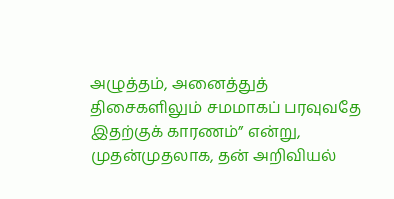அழுத்தம், அனைத்துத் திசைகளிலும் சமமாகப் பரவுவதே இதற்குக் காரணம்” என்று, முதன்முதலாக, தன் அறிவியல்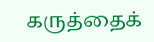கருத்தைக்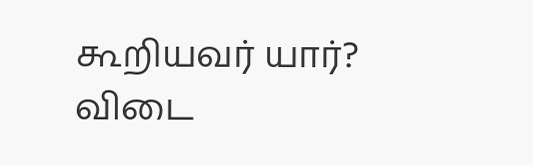கூறியவர் யார்?
விடை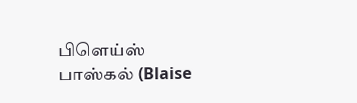பிளெய்ஸ் பாஸ்கல் (Blaise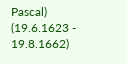Pascal)
(19.6.1623 - 19.8.1662)